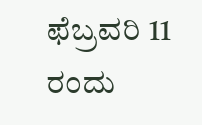ಫೆಬ್ರವರಿ 11 ರಂದು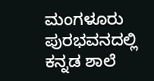ಮಂಗಳೂರು ಪುರಭವನದಲ್ಲಿ ಕನ್ನಡ ಶಾಲೆ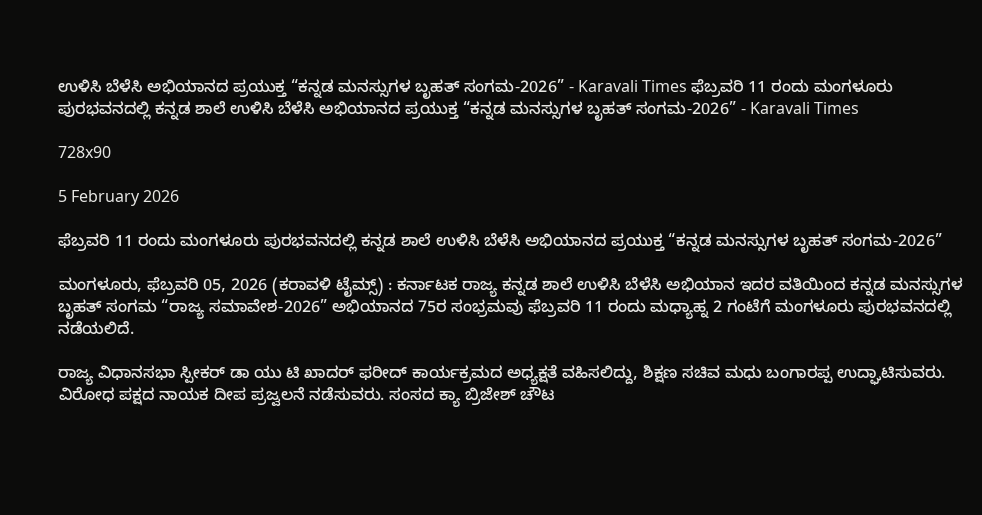ಉಳಿಸಿ ಬೆಳೆಸಿ ಅಭಿಯಾನದ ಪ್ರಯುಕ್ತ “ಕನ್ನಡ ಮನಸ್ಸುಗಳ ಬೃಹತ್ ಸಂಗಮ-2026” - Karavali Times ಫೆಬ್ರವರಿ 11 ರಂದು ಮಂಗಳೂರು ಪುರಭವನದಲ್ಲಿ ಕನ್ನಡ ಶಾಲೆ ಉಳಿಸಿ ಬೆಳೆಸಿ ಅಭಿಯಾನದ ಪ್ರಯುಕ್ತ “ಕನ್ನಡ ಮನಸ್ಸುಗಳ ಬೃಹತ್ ಸಂಗಮ-2026” - Karavali Times

728x90

5 February 2026

ಫೆಬ್ರವರಿ 11 ರಂದು ಮಂಗಳೂರು ಪುರಭವನದಲ್ಲಿ ಕನ್ನಡ ಶಾಲೆ ಉಳಿಸಿ ಬೆಳೆಸಿ ಅಭಿಯಾನದ ಪ್ರಯುಕ್ತ “ಕನ್ನಡ ಮನಸ್ಸುಗಳ ಬೃಹತ್ ಸಂಗಮ-2026”

ಮಂಗಳೂರು, ಫೆಬ್ರವರಿ 05, 2026 (ಕರಾವಳಿ ಟೈಮ್ಸ್) : ಕರ್ನಾಟಕ ರಾಜ್ಯ ಕನ್ನಡ ಶಾಲೆ ಉಳಿಸಿ ಬೆಳೆಸಿ ಅಭಿಯಾನ ಇದರ ವತಿಯಿಂದ ಕನ್ನಡ ಮನಸ್ಸುಗಳ ಬೃಹತ್ ಸಂಗಮ “ರಾಜ್ಯ ಸಮಾವೇಶ-2026” ಅಭಿಯಾನದ 75ರ ಸಂಭ್ರಮವು ಫೆಬ್ರವರಿ 11 ರಂದು ಮಧ್ಯಾಹ್ನ 2 ಗಂಟೆಗೆ ಮಂಗಳೂರು ಪುರಭವನದಲ್ಲಿ ನಡೆಯಲಿದೆ.

ರಾಜ್ಯ ವಿಧಾನಸಭಾ ಸ್ಪೀಕರ್ ಡಾ ಯು ಟಿ ಖಾದರ್ ಫರೀದ್ ಕಾರ್ಯಕ್ರಮದ ಅಧ್ಯಕ್ಷತೆ ವಹಿಸಲಿದ್ದು, ಶಿಕ್ಷಣ ಸಚಿವ ಮಧು ಬಂಗಾರಪ್ಪ ಉದ್ಘಾಟಿಸುವರು. ವಿರೋಧ ಪಕ್ಷದ ನಾಯಕ ದೀಪ ಪ್ರಜ್ವಲನೆ ನಡೆಸುವರು. ಸಂಸದ ಕ್ಯಾ ಬ್ರಿಜೇಶ್ ಚೌಟ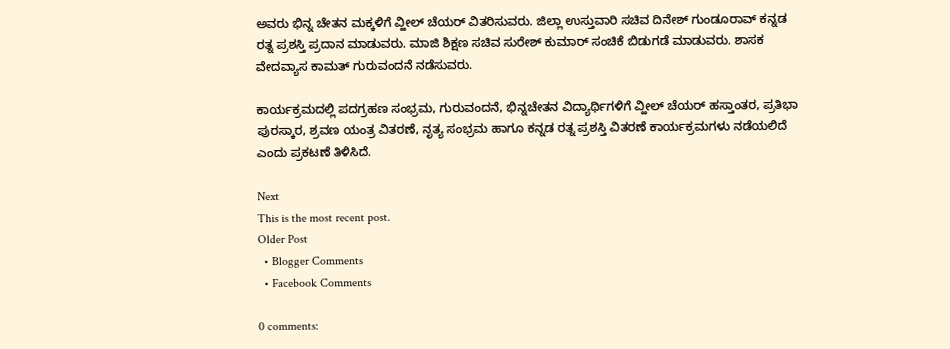ಅವರು ಭಿನ್ನ ಚೇತನ ಮಕ್ಕಳಿಗೆ ವ್ಹೀಲ್ ಚೆಯರ್ ವಿತರಿಸುವರು. ಜಿಲ್ಲಾ ಉಸ್ತುವಾರಿ ಸಚಿವ ದಿನೇಶ್ ಗುಂಡೂರಾವ್ ಕನ್ನಡ ರತ್ನ ಪ್ರಶಸ್ತಿ ಪ್ರದಾನ ಮಾಡುವರು. ಮಾಜಿ ಶಿಕ್ಷಣ ಸಚಿವ ಸುರೇಶ್ ಕುಮಾರ್ ಸಂಚಿಕೆ ಬಿಡುಗಡೆ ಮಾಡುವರು. ಶಾಸಕ ವೇದವ್ಯಾಸ ಕಾಮತ್ ಗುರುವಂದನೆ ನಡೆಸುವರು.

ಕಾರ್ಯಕ್ರಮದಲ್ಲಿ ಪದಗ್ರಹಣ ಸಂಭ್ರಮ, ಗುರುವಂದನೆ, ಭಿನ್ನಚೇತನ ವಿದ್ಯಾರ್ಥಿಗಳಿಗೆ ವ್ಹೀಲ್ ಚೆಯರ್ ಹಸ್ತಾಂತರ, ಪ್ರತಿಭಾ ಪುರಸ್ಕಾರ, ಶ್ರವಣ ಯಂತ್ರ ವಿತರಣೆ, ನೃತ್ಯ ಸಂಭ್ರಮ ಹಾಗೂ ಕನ್ನಡ ರತ್ನ ಪ್ರಶಸ್ತಿ ವಿತರಣೆ ಕಾರ್ಯಕ್ರಮಗಳು ನಡೆಯಲಿದೆ ಎಂದು ಪ್ರಕಟಣೆ ತಿಳಿಸಿದೆ.

Next
This is the most recent post.
Older Post
  • Blogger Comments
  • Facebook Comments

0 comments: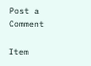Post a Comment

Item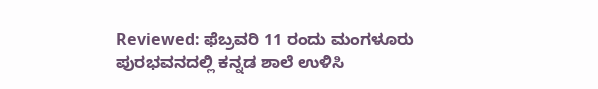Reviewed: ಫೆಬ್ರವರಿ 11 ರಂದು ಮಂಗಳೂರು ಪುರಭವನದಲ್ಲಿ ಕನ್ನಡ ಶಾಲೆ ಉಳಿಸಿ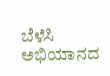ಬೆಳೆಸಿ ಅಭಿಯಾನದ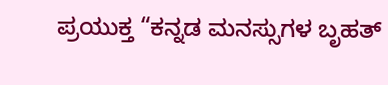ಪ್ರಯುಕ್ತ “ಕನ್ನಡ ಮನಸ್ಸುಗಳ ಬೃಹತ್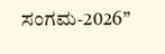ಸಂಗಮ-2026”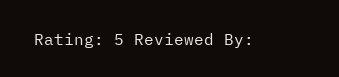Rating: 5 Reviewed By: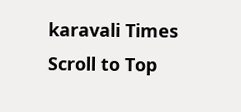karavali Times
Scroll to Top